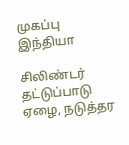முகப்பு
இந்தியா

சிலிண்டர் தட்டுப்பாடு ஏழை, நடுத்தர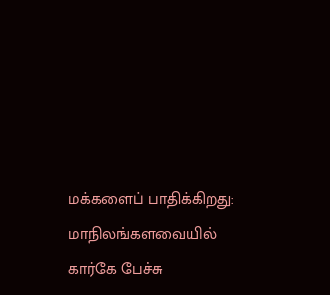மக்களைப் பாதிக்கிறது: மாநிலங்களவையில் கார்கே பேச்சு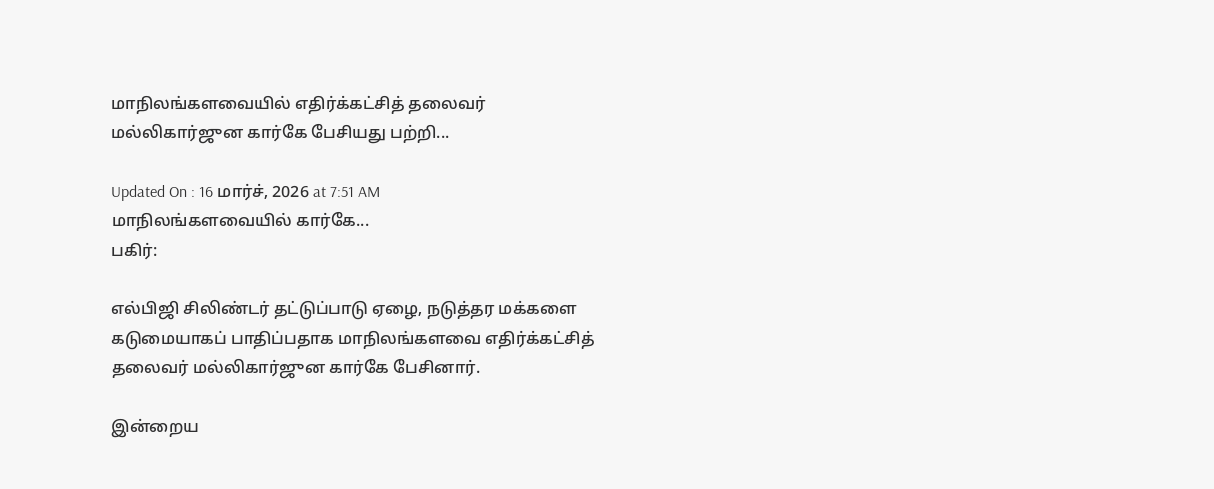மாநிலங்களவையில் எதிர்க்கட்சித் தலைவர் மல்லிகார்ஜுன கார்கே பேசியது பற்றி...

Updated On : 16 மார்ச், 2026 at 7:51 AM
மாநிலங்களவையில் கார்கே...
பகிர்:

எல்பிஜி சிலிண்டர் தட்டுப்பாடு ஏழை, நடுத்தர மக்களை கடுமையாகப் பாதிப்பதாக மாநிலங்களவை எதிர்க்கட்சித் தலைவர் மல்லிகார்ஜுன கார்கே பேசினார்.

இன்றைய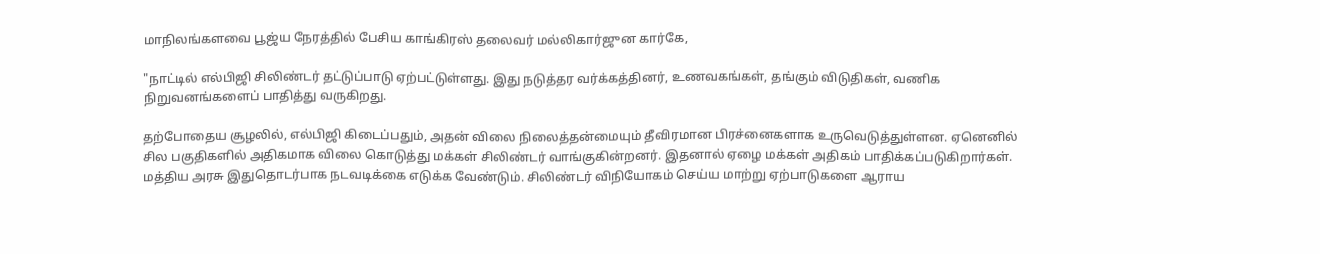மாநிலங்களவை பூஜ்ய நேரத்தில் பேசிய காங்கிரஸ் தலைவர் மல்லிகார்ஜுன கார்கே,

"நாட்டில் எல்பிஜி சிலிண்டர் தட்டுப்பாடு ஏற்பட்டுள்ளது. இது நடுத்தர வர்க்கத்தினர், உணவகங்கள், தங்கும் விடுதிகள், வணிக நிறுவனங்களைப் பாதித்து வருகிறது.

தற்போதைய சூழலில், எல்பிஜி கிடைப்பதும், அதன் விலை நிலைத்தன்மையும் தீவிரமான பிரச்னைகளாக உருவெடுத்துள்ளன. ஏனெனில் சில பகுதிகளில் அதிகமாக விலை கொடுத்து மக்கள் சிலிண்டர் வாங்குகின்றனர். இதனால் ஏழை மக்கள் அதிகம் பாதிக்கப்படுகிறார்கள். மத்திய அரசு இதுதொடர்பாக நடவடிக்கை எடுக்க வேண்டும். சிலிண்டர் விநியோகம் செய்ய மாற்று ஏற்பாடுகளை ஆராய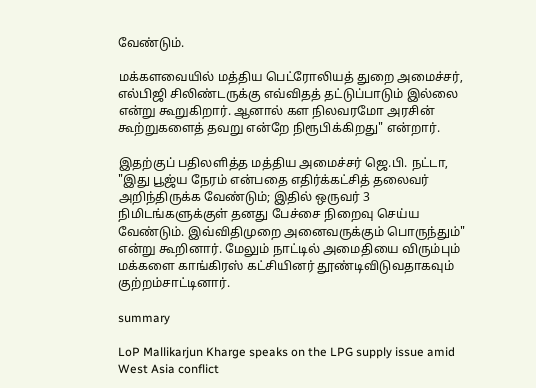வேண்டும்.

மக்களவையில் மத்திய பெட்ரோலியத் துறை அமைச்சர், எல்பிஜி சிலிண்டருக்கு எவ்விதத் தட்டுப்பாடும் இல்லை என்று கூறுகிறார். ஆனால் கள நிலவரமோ அரசின் கூற்றுகளைத் தவறு என்றே நிரூபிக்கிறது" என்றார்.

இதற்குப் பதிலளித்த மத்திய அமைச்சர் ஜெ.பி. நட்டா, "இது பூஜ்ய நேரம் என்பதை எதிர்க்கட்சித் தலைவர் அறிந்திருக்க வேண்டும்; இதில் ஒருவர் 3 நிமிடங்களுக்குள் தனது பேச்சை நிறைவு செய்ய வேண்டும். இவ்விதிமுறை அனைவருக்கும் பொருந்தும்" என்று கூறினார். மேலும் நாட்டில் அமைதியை விரும்பும் மக்களை காங்கிரஸ் கட்சியினர் தூண்டிவிடுவதாகவும் குற்றம்சாட்டினார்.

summary

LoP Mallikarjun Kharge speaks on the LPG supply issue amid West Asia conflict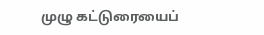முழு கட்டுரையைப்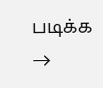படிக்க →